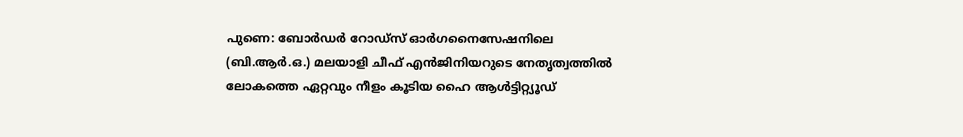പുണെ: ബോർഡർ റോഡ്സ് ഓർഗനൈസേഷനിലെ (ബി.ആർ.ഒ.) മലയാളി ചീഫ് എൻജിനിയറുടെ നേതൃത്വത്തിൽ ലോകത്തെ ഏറ്റവും നീളം കൂടിയ ഹൈ ആൾട്ടിറ്റ്യൂഡ്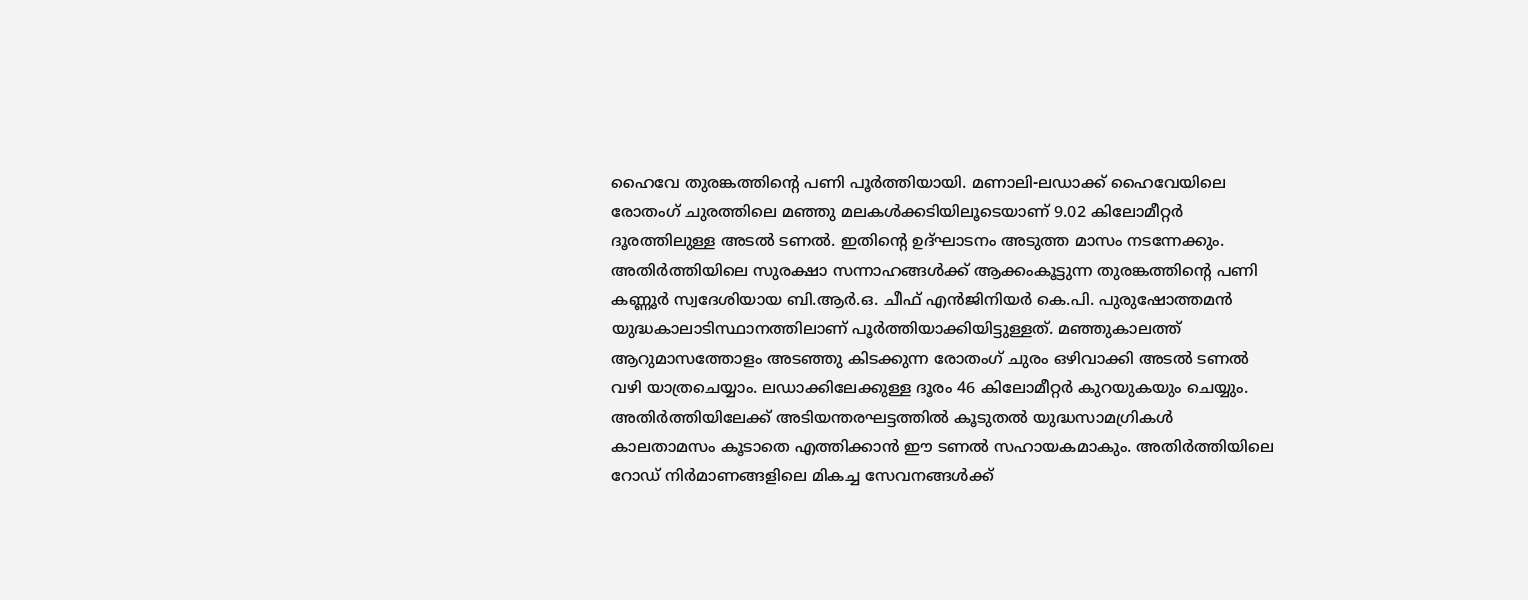ഹൈവേ തുരങ്കത്തിന്റെ പണി പൂർത്തിയായി. മണാലി-ലഡാക്ക് ഹൈവേയിലെ രോതംഗ് ചുരത്തിലെ മഞ്ഞു മലകൾക്കടിയിലൂടെയാണ് 9.02 കിലോമീറ്റർ ദൂരത്തിലുള്ള അടൽ ടണൽ. ഇതിന്റെ ഉദ്ഘാടനം അടുത്ത മാസം നടന്നേക്കും. അതിർത്തിയിലെ സുരക്ഷാ സന്നാഹങ്ങൾക്ക് ആക്കംകൂട്ടുന്ന തുരങ്കത്തിന്റെ പണി കണ്ണൂർ സ്വദേശിയായ ബി.ആർ.ഒ. ചീഫ് എൻജിനിയർ കെ.പി. പുരുഷോത്തമൻ യുദ്ധകാലാടിസ്ഥാനത്തിലാണ് പൂർത്തിയാക്കിയിട്ടുള്ളത്. മഞ്ഞുകാലത്ത് ആറുമാസത്തോളം അടഞ്ഞു കിടക്കുന്ന രോതംഗ് ചുരം ഒഴിവാക്കി അടൽ ടണൽ വഴി യാത്രചെയ്യാം. ലഡാക്കിലേക്കുള്ള ദൂരം 46 കിലോമീറ്റർ കുറയുകയും ചെയ്യും. അതിർത്തിയിലേക്ക് അടിയന്തരഘട്ടത്തിൽ കൂടുതൽ യുദ്ധസാമഗ്രികൾ കാലതാമസം കൂടാതെ എത്തിക്കാൻ ഈ ടണൽ സഹായകമാകും. അതിർത്തിയിലെ റോഡ് നിർമാണങ്ങളിലെ മികച്ച സേവനങ്ങൾക്ക്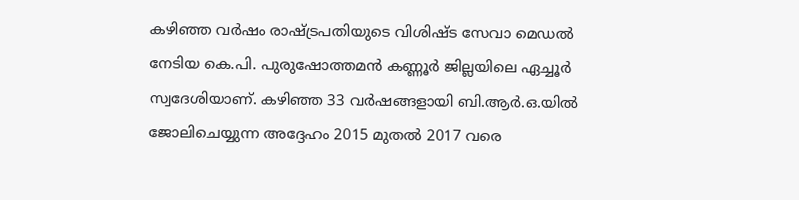കഴിഞ്ഞ വർഷം രാഷ്ട്രപതിയുടെ വിശിഷ്ട സേവാ മെഡൽ നേടിയ കെ.പി. പുരുഷോത്തമൻ കണ്ണൂർ ജില്ലയിലെ ഏച്ചൂർ സ്വദേശിയാണ്. കഴിഞ്ഞ 33 വർഷങ്ങളായി ബി.ആർ.ഒ.യിൽ ജോലിചെയ്യുന്ന അദ്ദേഹം 2015 മുതൽ 2017 വരെ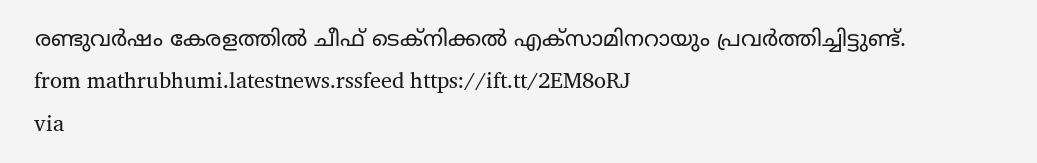രണ്ടുവർഷം കേരളത്തിൽ ചീഫ് ടെക്നിക്കൽ എക്സാമിനറായും പ്രവർത്തിച്ചിട്ടുണ്ട്.
from mathrubhumi.latestnews.rssfeed https://ift.tt/2EM8oRJ
via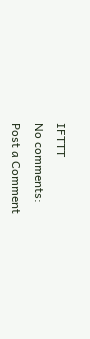IFTTT
No comments:
Post a Comment